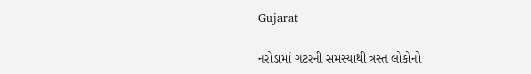Gujarat

નરોડામાં ગટરની સમસ્યાથી ત્રસ્ત લોકોનો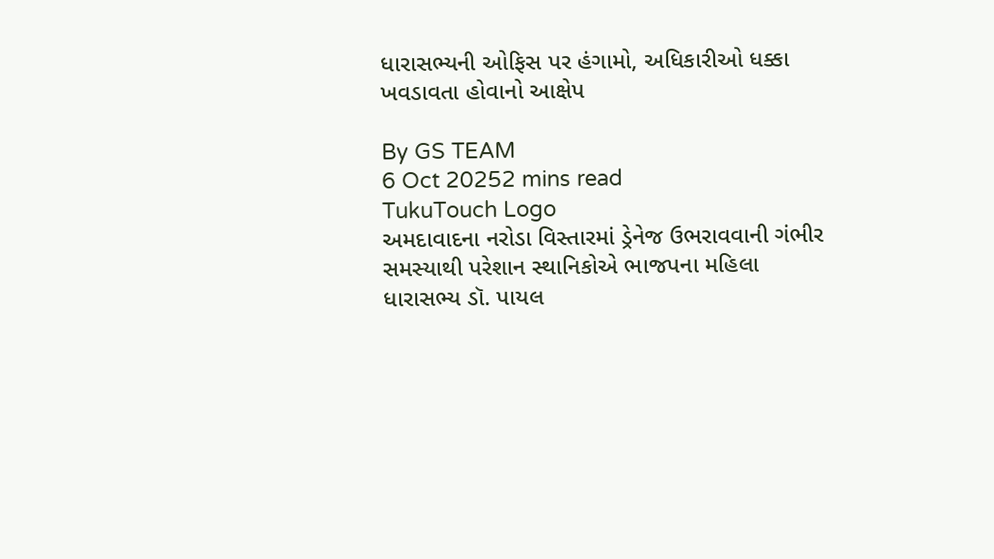ધારાસભ્યની ઓફિસ પર હંગામો, અધિકારીઓ ધક્કા ખવડાવતા હોવાનો આક્ષેપ

By GS TEAM
6 Oct 20252 mins read
TukuTouch Logo
અમદાવાદના નરોડા વિસ્તારમાં ડ્રેનેજ ઉભરાવવાની ગંભીર સમસ્યાથી પરેશાન સ્થાનિકોએ ભાજપના મહિલા ધારાસભ્ય ડૉ. પાયલ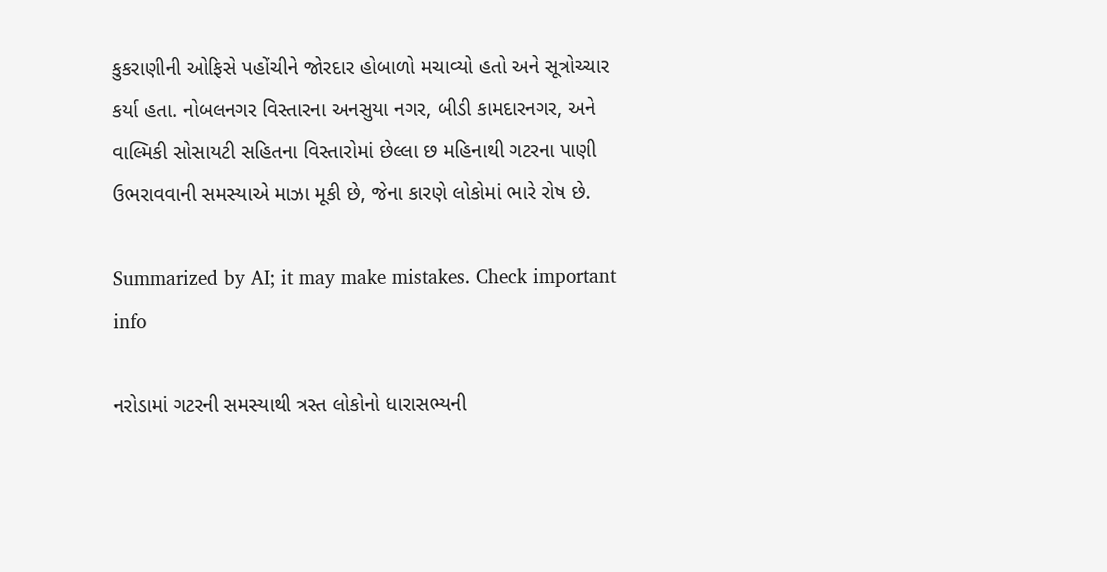કુકરાણીની ઓફિસે પહોંચીને જોરદાર હોબાળો મચાવ્યો હતો અને સૂત્રોચ્ચાર કર્યા હતા. નોબલનગર વિસ્તારના અનસુયા નગર, બીડી કામદારનગર, અને વાલ્મિકી સોસાયટી સહિતના વિસ્તારોમાં છેલ્લા છ મહિનાથી ગટરના પાણી ઉભરાવવાની સમસ્યાએ માઝા મૂકી છે, જેના કારણે લોકોમાં ભારે રોષ છે.

Summarized by AI; it may make mistakes. Check important info

નરોડામાં ગટરની સમસ્યાથી ત્રસ્ત લોકોનો ધારાસભ્યની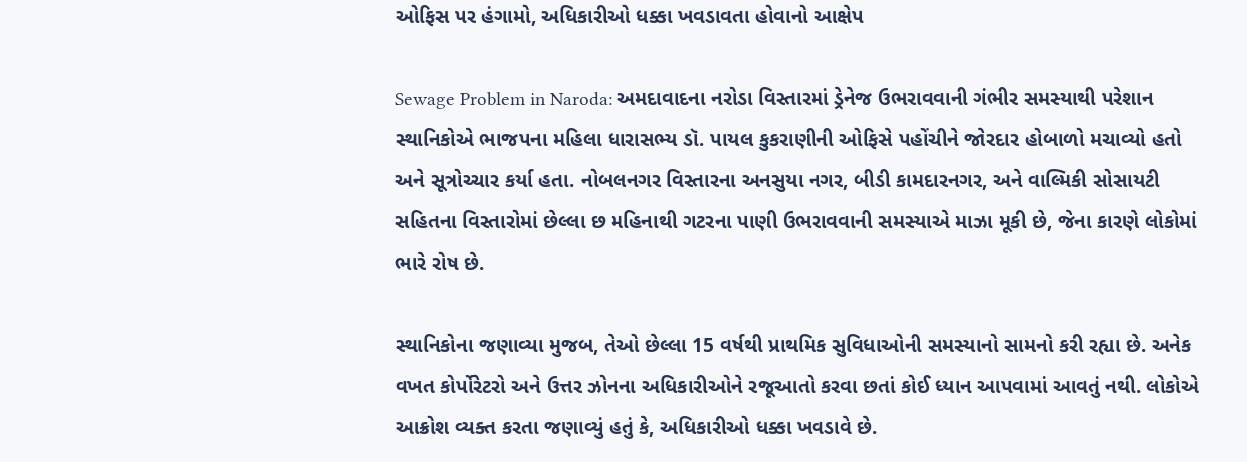ઓફિસ પર હંગામો, અધિકારીઓ ધક્કા ખવડાવતા હોવાનો આક્ષેપ

Sewage Problem in Naroda: અમદાવાદના નરોડા વિસ્તારમાં ડ્રેનેજ ઉભરાવવાની ગંભીર સમસ્યાથી પરેશાન સ્થાનિકોએ ભાજપના મહિલા ધારાસભ્ય ડૉ. પાયલ કુકરાણીની ઓફિસે પહોંચીને જોરદાર હોબાળો મચાવ્યો હતો અને સૂત્રોચ્ચાર કર્યા હતા. નોબલનગર વિસ્તારના અનસુયા નગર, બીડી કામદારનગર, અને વાલ્મિકી સોસાયટી સહિતના વિસ્તારોમાં છેલ્લા છ મહિનાથી ગટરના પાણી ઉભરાવવાની સમસ્યાએ માઝા મૂકી છે, જેના કારણે લોકોમાં ભારે રોષ છે.

સ્થાનિકોના જણાવ્યા મુજબ, તેઓ છેલ્લા 15 વર્ષથી પ્રાથમિક સુવિધાઓની સમસ્યાનો સામનો કરી રહ્યા છે. અનેક વખત કોર્પોરેટરો અને ઉત્તર ઝોનના અધિકારીઓને રજૂઆતો કરવા છતાં કોઈ ધ્યાન આપવામાં આવતું નથી. લોકોએ આક્રોશ વ્યક્ત કરતા જણાવ્યું હતું કે, અધિકારીઓ ધક્કા ખવડાવે છે.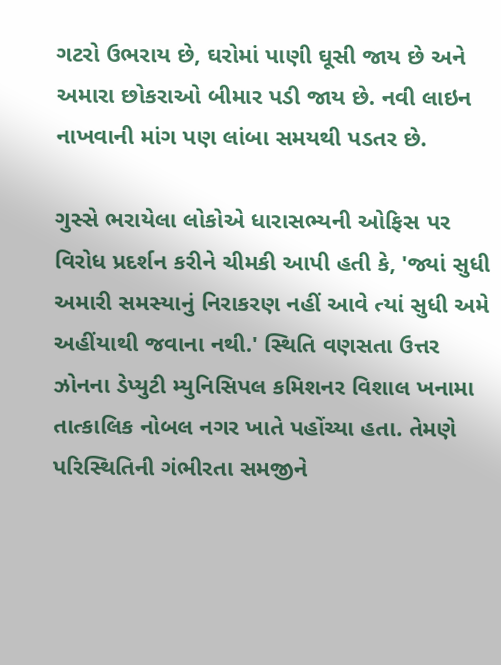ગટરો ઉભરાય છે, ઘરોમાં પાણી ઘૂસી જાય છે અને અમારા છોકરાઓ બીમાર પડી જાય છે. નવી લાઇન નાખવાની માંગ પણ લાંબા સમયથી પડતર છે.

ગુસ્સે ભરાયેલા લોકોએ ધારાસભ્યની ઓફિસ પર વિરોધ પ્રદર્શન કરીને ચીમકી આપી હતી કે, 'જ્યાં સુધી અમારી સમસ્યાનું નિરાકરણ નહીં આવે ત્યાં સુધી અમે અહીંયાથી જવાના નથી.' સ્થિતિ વણસતા ઉત્તર ઝોનના ડેપ્યુટી મ્યુનિસિપલ કમિશનર વિશાલ ખનામા તાત્કાલિક નોબલ નગર ખાતે પહોંચ્યા હતા. તેમણે પરિસ્થિતિની ગંભીરતા સમજીને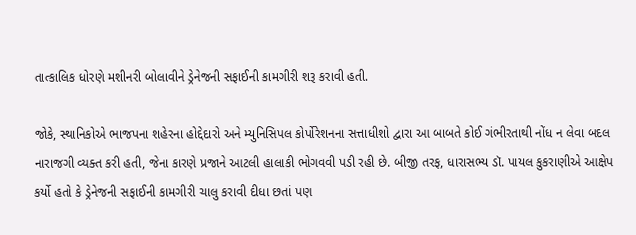તાત્કાલિક ધોરણે મશીનરી બોલાવીને ડ્રેનેજની સફાઈની કામગીરી શરૂ કરાવી હતી.

જોકે, સ્થાનિકોએ ભાજપના શહેરના હોદ્દેદારો અને મ્યુનિસિપલ કોર્પોરેશનના સત્તાધીશો દ્વારા આ બાબતે કોઈ ગંભીરતાથી નોંધ ન લેવા બદલ નારાજગી વ્યક્ત કરી હતી, જેના કારણે પ્રજાને આટલી હાલાકી ભોગવવી પડી રહી છે. બીજી તરફ, ધારાસભ્ય ડૉ. પાયલ કુકરાણીએ આક્ષેપ કર્યો હતો કે ડ્રેનેજની સફાઈની કામગીરી ચાલુ કરાવી દીધા છતાં પણ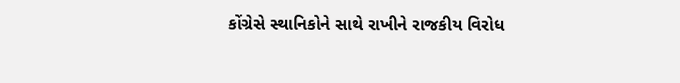કોંગ્રેસે સ્થાનિકોને સાથે રાખીને રાજકીય વિરોધ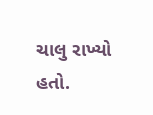ચાલુ રાખ્યો હતો.